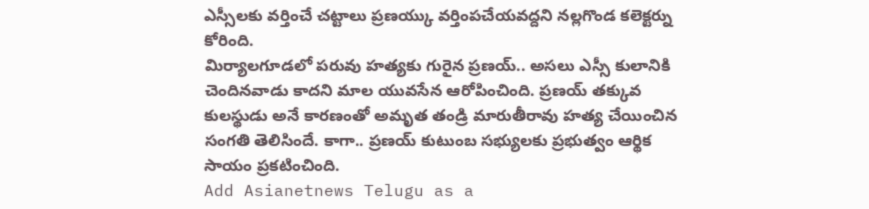ఎస్సీలకు వర్తించే చట్టాలు ప్రణయ్కు వర్తింపచేయవద్దని నల్లగొండ కలెక్టర్ను కోరింది.
మిర్యాలగూడలో పరువు హత్యకు గురైన ప్రణయ్.. అసలు ఎస్సీ కులానికి చెందినవాడు కాదని మాల యువసేన ఆరోపించింది. ప్రణయ్ తక్కువ కులస్థుడు అనే కారణంతో అమృత తండ్రి మారుతీరావు హత్య చేయించిన సంగతి తెలిసిందే. కాగా.. ప్రణయ్ కుటుంబ సభ్యులకు ప్రభుత్వం ఆర్థిక సాయం ప్రకటించింది.
Add Asianetnews Telugu as a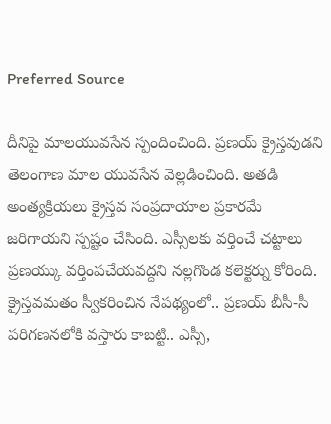Preferred Source

దీనిపై మాలయువసేన స్పందించింది. ప్రణయ్ క్రైస్తవుడని తెలంగాణ మాల యువసేన వెల్లడించింది. అతడి అంత్యక్రియలు క్రైస్తవ సంప్రదాయాల ప్రకారమే జరిగాయని స్పష్టం చేసింది. ఎస్సీలకు వర్తించే చట్టాలు ప్రణయ్కు వర్తింపచేయవద్దని నల్లగొండ కలెక్టర్ను కోరింది. క్రైస్తవమతం స్వీకరించిన నేపథ్యంలో.. ప్రణయ్ బీసీ-సీ పరిగణనలోకి వస్తారు కాబట్టి.. ఎస్సీ,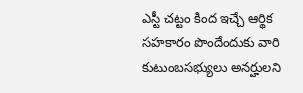ఎస్టీ చట్టం కింద ఇచ్చే ఆర్థిక సహకారం పొందేందుకు వారి కుటుంబసభ్యులు అనర్హులని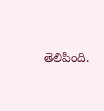తెలిపింది.